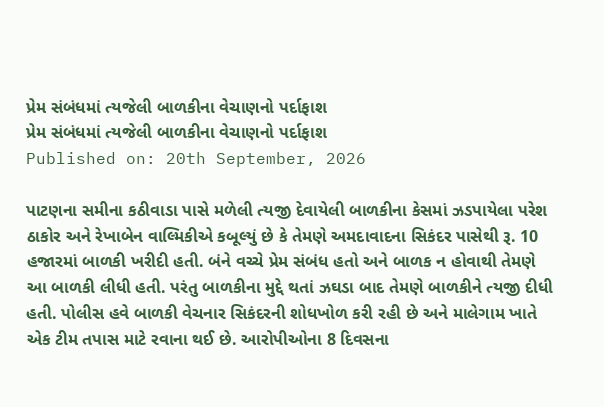પ્રેમ સંબંધમાં ત્યજેલી બાળકીના વેચાણનો પર્દાફાશ
પ્રેમ સંબંધમાં ત્યજેલી બાળકીના વેચાણનો પર્દાફાશ
Published on: 20th September, 2026

પાટણના સમીના કઠીવાડા પાસે મળેલી ત્યજી દેવાયેલી બાળકીના કેસમાં ઝડપાયેલા પરેશ ઠાકોર અને રેખાબેન વાલ્મિકીએ કબૂલ્યું છે કે તેમણે અમદાવાદના સિકંદર પાસેથી રૂ. 10 હજારમાં બાળકી ખરીદી હતી. બંને વચ્ચે પ્રેમ સંબંધ હતો અને બાળક ન હોવાથી તેમણે આ બાળકી લીધી હતી. પરંતુ બાળકીના મુદ્દે થતાં ઝઘડા બાદ તેમણે બાળકીને ત્યજી દીધી હતી. પોલીસ હવે બાળકી વેચનાર સિકંદરની શોધખોળ કરી રહી છે અને માલેગામ ખાતે એક ટીમ તપાસ માટે રવાના થઈ છે. આરોપીઓના 8 દિવસના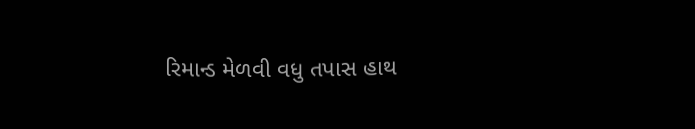રિમાન્ડ મેળવી વધુ તપાસ હાથ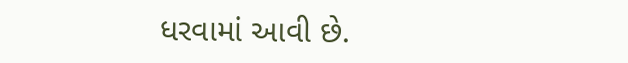ધરવામાં આવી છે.